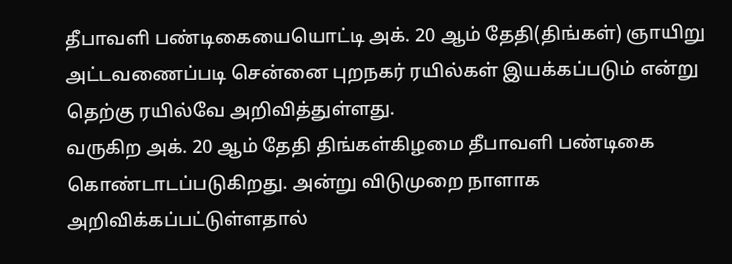தீபாவளி பண்டிகையையொட்டி அக். 20 ஆம் தேதி(திங்கள்) ஞாயிறு அட்டவணைப்படி சென்னை புறநகர் ரயில்கள் இயக்கப்படும் என்று தெற்கு ரயில்வே அறிவித்துள்ளது.
வருகிற அக். 20 ஆம் தேதி திங்கள்கிழமை தீபாவளி பண்டிகை கொண்டாடப்படுகிறது. அன்று விடுமுறை நாளாக அறிவிக்கப்பட்டுள்ளதால்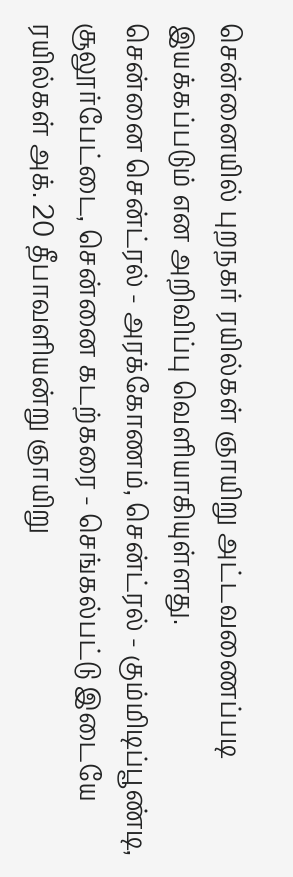சென்னையில் புறநகர் ரயில்கள் ஞாயிறு அட்டவணைப்படி இயக்கப்படும் என அறிவிப்பு வெளியாகியுள்ளது.
சென்னை சென்ட்ரல் - அரக்கோணம், சென்ட்ரல் - கும்மிடிப்பூண்டி, சூலூர்பேட்டை, சென்னை கடற்கரை - செங்கல்பட்டு இடையே ரயில்கள் அக். 20 தீபாவளியன்று ஞாயிறு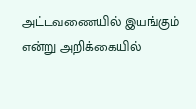அட்டவணையில் இயங்கும் என்று அறிக்கையில்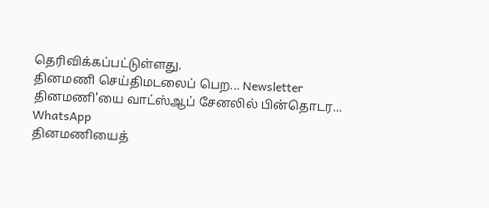தெரிவிக்கப்பட்டுள்ளது.
தினமணி செய்திமடலைப் பெற... Newsletter
தினமணி'யை வாட்ஸ்ஆப் சேனலில் பின்தொடர... WhatsApp
தினமணியைத்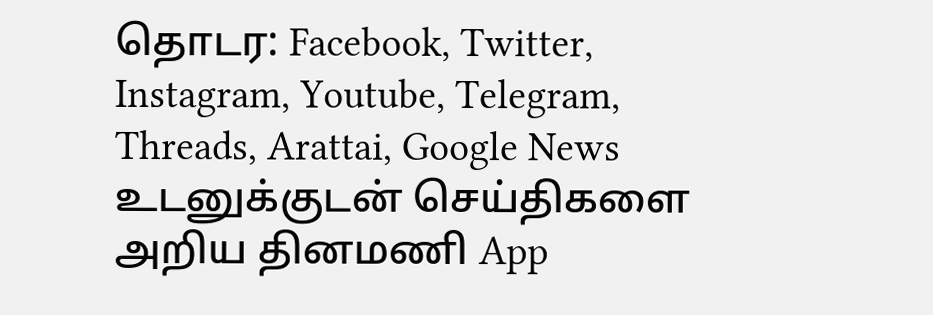தொடர: Facebook, Twitter, Instagram, Youtube, Telegram, Threads, Arattai, Google News
உடனுக்குடன் செய்திகளை அறிய தினமணி App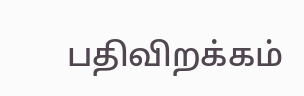பதிவிறக்கம்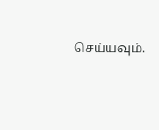செய்யவும்.